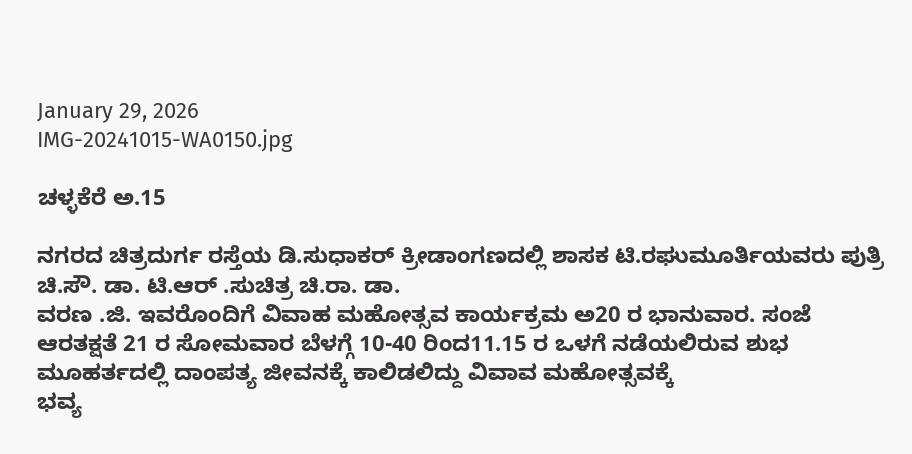January 29, 2026
IMG-20241015-WA0150.jpg

ಚಳ್ಳಕೆರೆ ಅ.15

ನಗರದ ಚಿತ್ರದುರ್ಗ ರಸ್ತೆಯ ಡಿ.ಸುಧಾಕರ್ ಕ್ರೀಡಾಂಗಣದಲ್ಲಿ ಶಾಸಕ ಟಿ.ರಘುಮೂರ್ತಿಯವರು ಪುತ್ರಿ ಚಿ.ಸೌ. ಡಾ. ಟಿ.ಆರ್ .ಸುಚಿತ್ರ ಚಿ.ರಾ. ಡಾ.
ವರಣ .ಜಿ. ಇವರೊಂದಿಗೆ ವಿವಾಹ ಮಹೋತ್ಸವ ಕಾರ್ಯಕ್ರಮ ಅ20 ರ ಭಾನುವಾರ. ಸಂಜೆ ಆರತಕ್ಷತೆ 21 ರ ಸೋಮವಾರ ಬೆಳಗ್ಗೆ 10-40 ರಿಂದ11.15 ರ ಒಳಗೆ ನಡೆಯಲಿರುವ ಶುಭ ಮೂಹರ್ತದಲ್ಲಿ ದಾಂಪತ್ಯ ಜೀವನಕ್ಕೆ ಕಾಲಿಡಲಿದ್ದು ವಿವಾವ ಮಹೋತ್ಸವಕ್ಕೆ
ಭವ್ಯ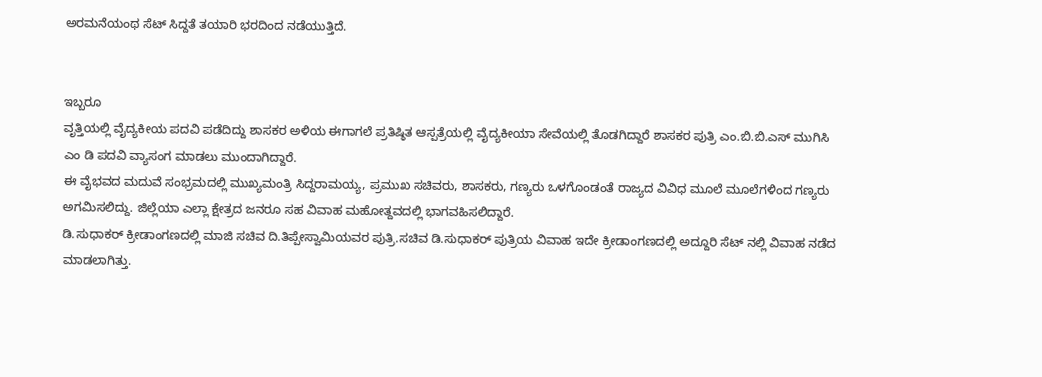ಅರಮನೆಯಂಥ ಸೆಟ್‌ ಸಿದ್ದತೆ ತಯಾರಿ ಭರದಿಂದ ನಡೆಯುತ್ತಿದೆ.


ಇಬ್ಬರೂ
ವೃತ್ತಿಯಲ್ಲಿ ವೈದ್ಯಕೀಯ ಪದವಿ ಪಡೆದಿದ್ದು ಶಾಸಕರ ಅಳಿಯ ಈಗಾಗಲೆ ಪ್ರತಿಷ್ಠಿತ ಆಸ್ಪತ್ರೆಯಲ್ಲಿ ವೈದ್ಯಕೀಯಾ ಸೇವೆಯಲ್ಲಿ ತೊಡಗಿದ್ದಾರೆ ಶಾಸಕರ ಪುತ್ರಿ ಎಂ.ಬಿ.ಬಿ.ಎಸ್ ಮುಗಿಸಿ ಎಂ ಡಿ ಪದವಿ ವ್ಯಾಸಂಗ ಮಾಡಲು ಮುಂದಾಗಿದ್ದಾರೆ.
ಈ ವೈಭವದ ಮದುವೆ ಸಂಭ್ರಮದಲ್ಲಿ ಮುಖ್ಯಮಂತ್ರಿ ಸಿದ್ದರಾಮಯ್ಯ, ಪ್ರಮುಖ ಸಚಿವರು, ಶಾಸಕರು, ಗಣ್ಯರು ಒಳಗೊಂಡಂತೆ ರಾಜ್ಯದ ವಿವಿಧ ಮೂಲೆ ಮೂಲೆಗಳಿಂದ ಗಣ್ಯರು ಅಗಮಿಸಲಿದ್ದು. ಜಿಲ್ಲೆಯಾ ಎಲ್ಲಾ ಕ್ಷೇತ್ರದ ಜನರೂ ಸಹ ವಿವಾಹ ಮಹೋತ್ದವದಲ್ಲಿ ಭಾಗವಹಿಸಲಿದ್ದಾರೆ.
ಡಿ.ಸುಧಾಕರ್ ಕ್ರೀಡಾಂಗಣದಲ್ಲಿ ಮಾಜಿ ಸಚಿವ ದಿ.ತಿಪ್ಪೇಸ್ವಾಮಿಯವರ ಪುತ್ರಿ.ಸಚಿವ ಡಿ.ಸುಧಾಕರ್ ಪುತ್ರಿಯ ವಿವಾಹ ಇದೇ ಕ್ರೀಡಾಂಗಣದಲ್ಲಿ ಅದ್ದೂರಿ ಸೆಟ್ ನಲ್ಲಿ ವಿವಾಹ ನಡೆದ ಮಾಡಲಾಗಿತ್ತು.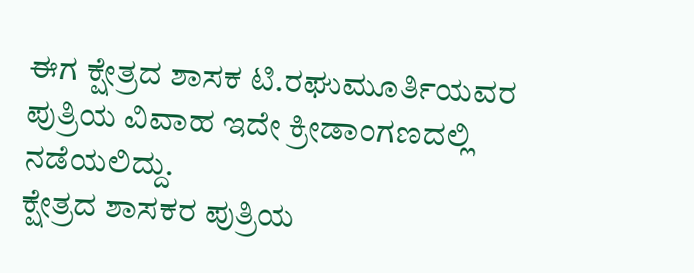ಈಗ ಕ್ಷೇತ್ರದ ಶಾಸಕ ಟಿ.ರಘುಮೂರ್ತಿಯವರ ಪುತ್ರಿಯ ವಿವಾಹ ಇದೇ ಕ್ರೀಡಾಂಗಣದಲ್ಲಿ ನಡೆಯಲಿದ್ದು.
ಕ್ಷೇತ್ರದ ಶಾಸಕರ ಪುತ್ರಿಯ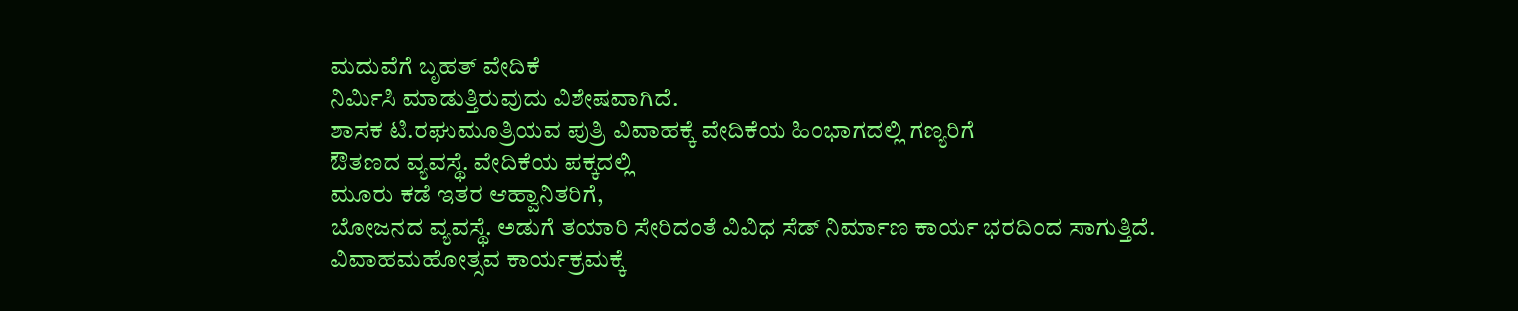ಮದುವೆಗೆ ಬೃಹತ್ ವೇದಿಕೆ
ನಿರ್ಮಿಸಿ ಮಾಡುತ್ತಿರುವುದು ವಿಶೇಷವಾಗಿದೆ.
ಶಾಸಕ ಟಿ.ರಘುಮೂತ್ರಿಯವ ಪುತ್ರಿ ವಿವಾಹಕ್ಕೆ ವೇದಿಕೆಯ ಹಿಂಭಾಗದಲ್ಲಿ ಗಣ್ಯರಿಗೆ
ಔತಣದ ವ್ಯವಸ್ಥೆ. ವೇದಿಕೆಯ ಪಕ್ಕದಲ್ಲಿ
ಮೂರು ಕಡೆ ಇತರ ಆಹ್ವಾನಿತರಿಗೆ,
ಬೋಜನದ ವ್ಯವಸ್ಥೆ. ಅಡುಗೆ ತಯಾರಿ ಸೇರಿದಂತೆ ವಿವಿಧ ಸೆಡ್ ನಿರ್ಮಾಣ ಕಾರ್ಯ ಭರದಿಂದ ಸಾಗುತ್ತಿದೆ.
ವಿವಾಹಮಹೋತ್ಸವ ಕಾರ್ಯಕ್ರಮಕ್ಕೆ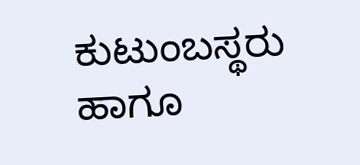ಕುಟುಂಬಸ್ಥರು ಹಾಗೂ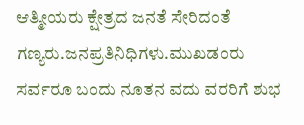ಆತ್ಮೀಯರು ಕ್ಷೇತ್ರದ ಜನತೆ ಸೇರಿದಂತೆ ಗಣ್ಯರು.ಜನಪ್ರತಿನಿಧಿಗಳು.ಮುಖಡಂರು ಸರ್ವರೂ ಬಂದು ನೂತನ ವದು ವರರಿಗೆ ಶುಭ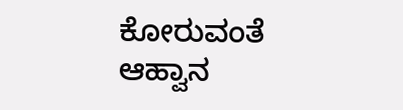ಕೋರುವಂತೆ
ಆಹ್ವಾನ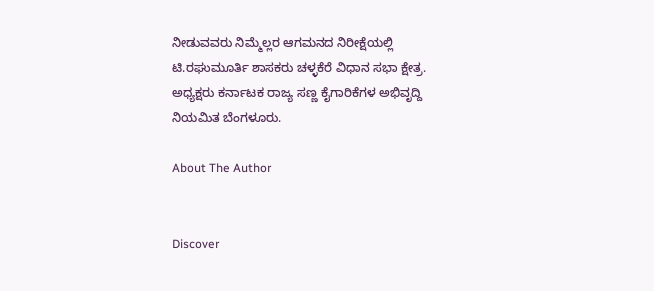ನೀಡುವವರು ನಿಮ್ಮೆಲ್ಲರ ಆಗಮನದ ನಿರೀಕ್ಷೆಯಲ್ಲಿ
ಟಿ.ರಘುಮೂರ್ತಿ ಶಾಸಕರು ಚಳ್ಳಕೆರೆ ವಿಧಾನ ಸಭಾ ಕ್ಷೇತ್ರ. ಅಧ್ಯಕ್ಷರು ಕರ್ನಾಟಕ ರಾಜ್ಯ ಸಣ್ಣ ಕೈಗಾರಿಕೆಗಳ ಅಭಿವೃದ್ದಿ ನಿಯಮಿತ ಬೆಂಗಳೂರು.

About The Author


Discover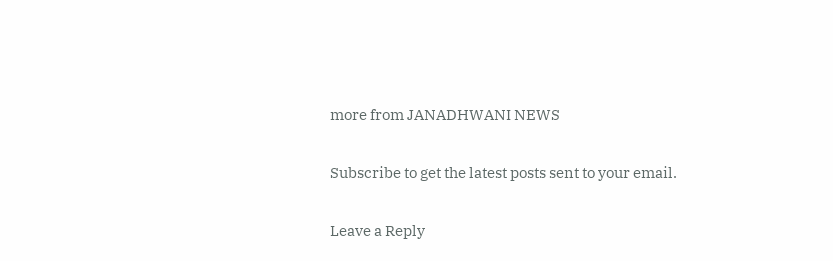more from JANADHWANI NEWS

Subscribe to get the latest posts sent to your email.

Leave a Reply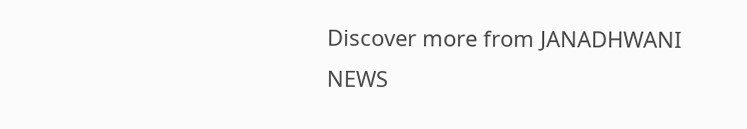Discover more from JANADHWANI NEWS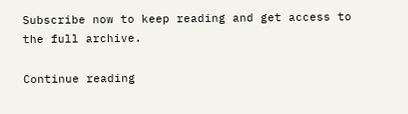Subscribe now to keep reading and get access to the full archive.

Continue reading